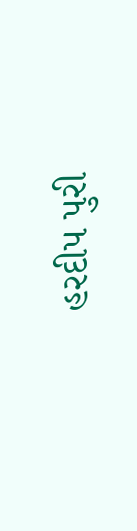હરદીપ પુરી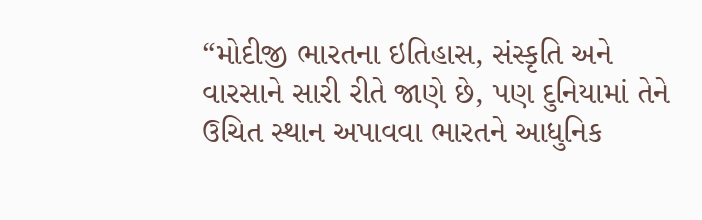“મોદીજી ભારતના ઇતિહાસ, સંસ્કૃતિ અને વારસાને સારી રીતે જાણે છે, પણ દુનિયામાં તેને ઉચિત સ્થાન અપાવવા ભારતને આધુનિક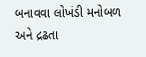બનાવવા લોખંડી મનોબળ અને દ્રઢતા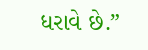ધરાવે છે.”